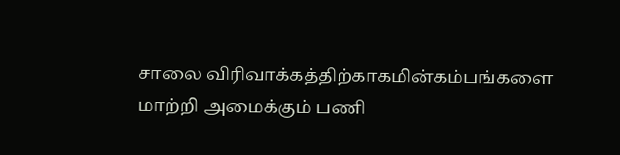சாலை விரிவாக்கத்திற்காகமின்கம்பங்களை மாற்றி அமைக்கும் பணி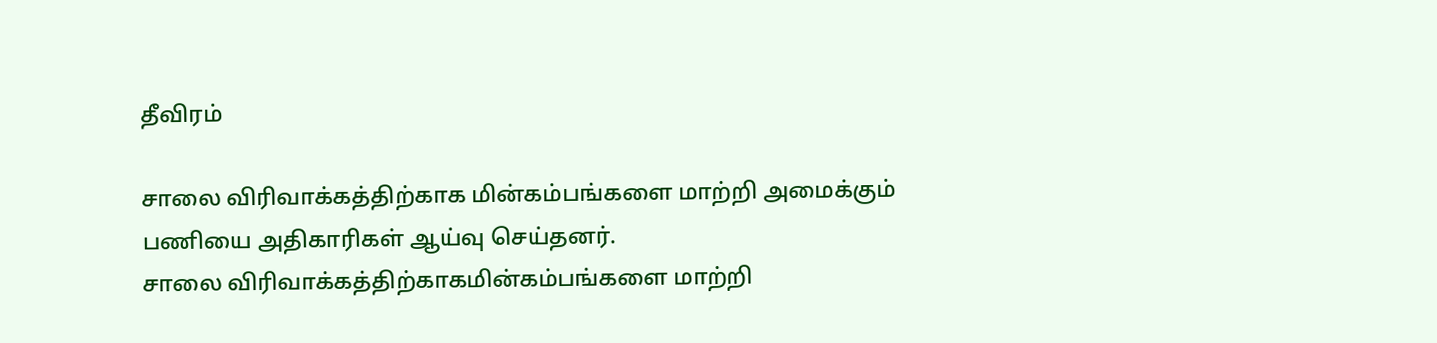தீவிரம்

சாலை விரிவாக்கத்திற்காக மின்கம்பங்களை மாற்றி அமைக்கும் பணியை அதிகாரிகள் ஆய்வு செய்தனர்.
சாலை விரிவாக்கத்திற்காகமின்கம்பங்களை மாற்றி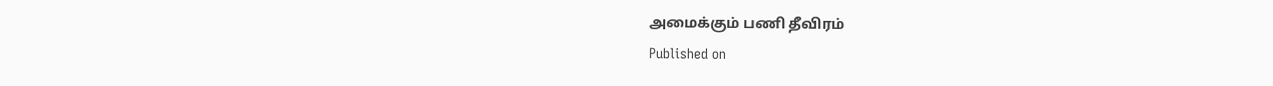அமைக்கும் பணி தீவிரம்
Published on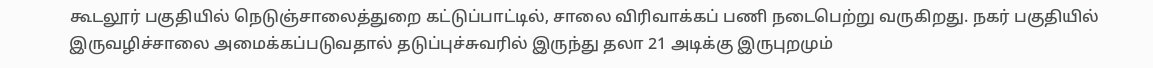கூடலூர் பகுதியில் நெடுஞ்சாலைத்துறை கட்டுப்பாட்டில், சாலை விரிவாக்கப் பணி நடைபெற்று வருகிறது. நகர் பகுதியில் இருவழிச்சாலை அமைக்கப்படுவதால் தடுப்புச்சுவரில் இருந்து தலா 21 அடிக்கு இருபுறமும்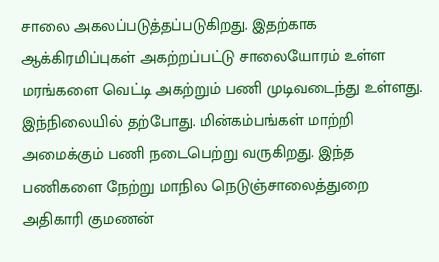சாலை அகலப்படுத்தப்படுகிறது. இதற்காக ஆக்கிரமிப்புகள் அகற்றப்பட்டு சாலையோரம் உள்ள மரங்களை வெட்டி அகற்றும் பணி முடிவடைந்து உள்ளது. இந்நிலையில் தற்போது. மின்கம்பங்கள் மாற்றி அமைக்கும் பணி நடைபெற்று வருகிறது. இந்த பணிகளை நேற்று மாநில நெடுஞ்சாலைத்துறை அதிகாரி குமணன்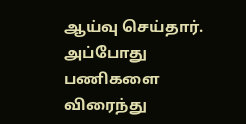ஆய்வு செய்தார். அப்போது பணிகளை விரைந்து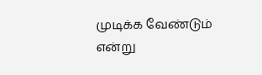முடிக்க வேண்டும் என்று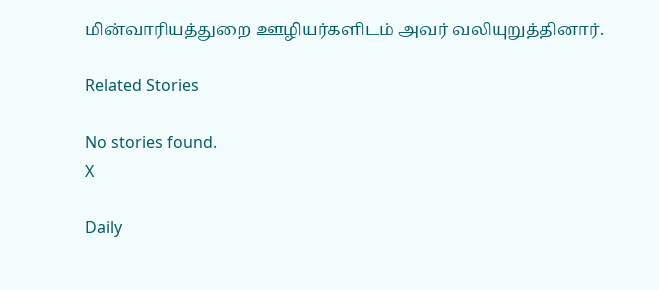மின்வாரியத்துறை ஊழியர்களிடம் அவர் வலியுறுத்தினார்.

Related Stories

No stories found.
X

Daily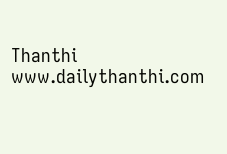Thanthi
www.dailythanthi.com